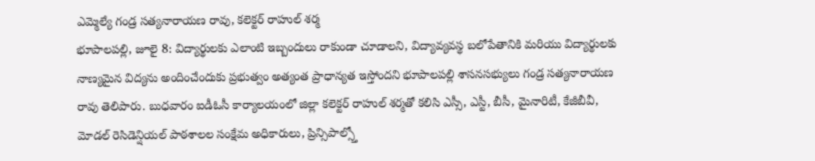ఎమ్మెల్యే గండ్ర సత్యనారాయణ రావు, కలెక్టర్ రాహుల్ శర్మ
భూపాలపల్లి, జూలై 8: విద్యార్థులకు ఎలాంటి ఇబ్బందులు రాకుండా చూడాలని, విద్యావ్యవస్థ బలోపేతానికి మరియు విద్యార్థులకు నాణ్యమైన విద్యను అందించేందుకు ప్రభుత్వం అత్యంత ప్రాధాన్యత ఇస్తోందని భూపాలపల్లి శాసనసభ్యులు గండ్ర సత్యనారాయణ రావు తెలిపారు. బుధవారం ఐడీఓసీ కార్యాలయంలో జిల్లా కలెక్టర్ రాహుల్ శర్మతో కలిసి ఎస్సీ, ఎస్టీ, బీసీ, మైనారిటీ, కేజీబీవీ, మోడల్ రెసిడెన్షియల్ పాఠశాలల సంక్షేమ అధికారులు, ప్రిన్సిపాల్స్తో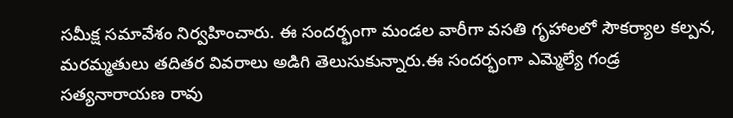సమీక్ష సమావేశం నిర్వహించారు. ఈ సందర్భంగా మండల వారీగా వసతి గృహాలలో సౌకర్యాల కల్పన, మరమ్మతులు తదితర వివరాలు అడిగి తెలుసుకున్నారు.ఈ సందర్భంగా ఎమ్మెల్యే గండ్ర సత్యనారాయణ రావు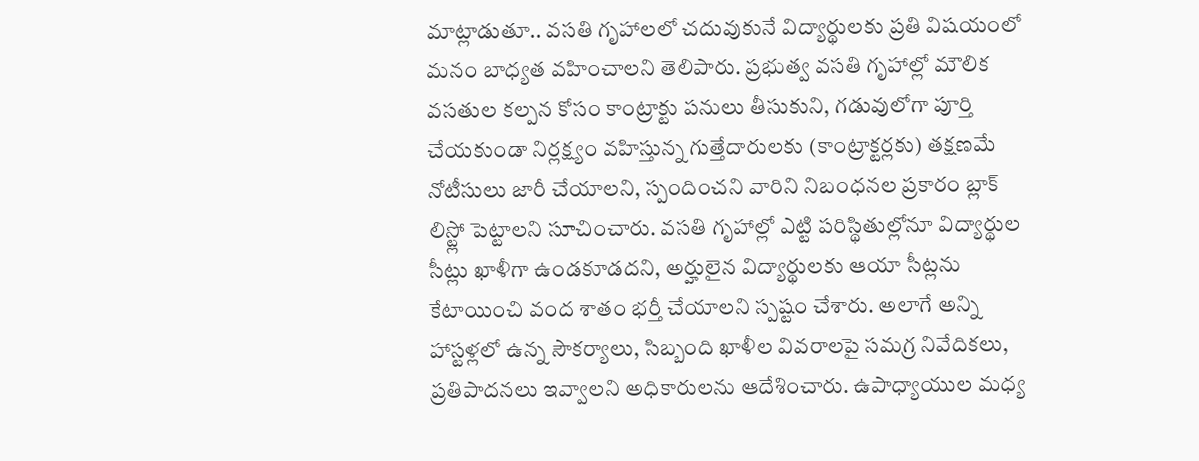మాట్లాడుతూ.. వసతి గృహాలలో చదువుకునే విద్యార్థులకు ప్రతి విషయంలో మనం బాధ్యత వహించాలని తెలిపారు. ప్రభుత్వ వసతి గృహాల్లో మౌలిక వసతుల కల్పన కోసం కాంట్రాక్టు పనులు తీసుకుని, గడువులోగా పూర్తి చేయకుండా నిర్లక్ష్యం వహిస్తున్న గుత్తేదారులకు (కాంట్రాక్టర్లకు) తక్షణమే నోటీసులు జారీ చేయాలని, స్పందించని వారిని నిబంధనల ప్రకారం బ్లాక్ లిస్ట్లో పెట్టాలని సూచించారు. వసతి గృహాల్లో ఎట్టి పరిస్థితుల్లోనూ విద్యార్థుల సీట్లు ఖాళీగా ఉండకూడదని, అర్హులైన విద్యార్థులకు ఆయా సీట్లను కేటాయించి వంద శాతం భర్తీ చేయాలని స్పష్టం చేశారు. అలాగే అన్ని హాస్టళ్లలో ఉన్న సౌకర్యాలు, సిబ్బంది ఖాళీల వివరాలపై సమగ్ర నివేదికలు, ప్రతిపాదనలు ఇవ్వాలని అధికారులను ఆదేశించారు. ఉపాధ్యాయుల మధ్య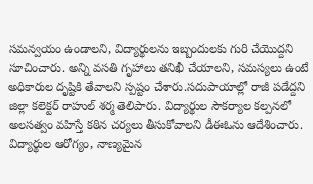సమన్వయం ఉండాలని, విద్యార్థులను ఇబ్బందులకు గురి చేయొద్దని సూచించారు. అన్ని వసతి గృహాలు తనిఖీ చేయాలని, సమస్యలు ఉంటే అధికారుల దృష్టికి తేవాలని స్పష్టం చేశారు.సదుపాయాల్లో రాజీ పడేద్దని జిల్లా కలెక్టర్ రాహుల్ శర్మ తెలిపారు. విద్యార్థుల సౌకర్యాల కల్పనలో అలసత్వం వహిస్తే కఠిన చర్యలు తీసుకోవాలని డీఈఓను ఆదేశించారు. విద్యార్థుల ఆరోగ్యం, నాణ్యమైన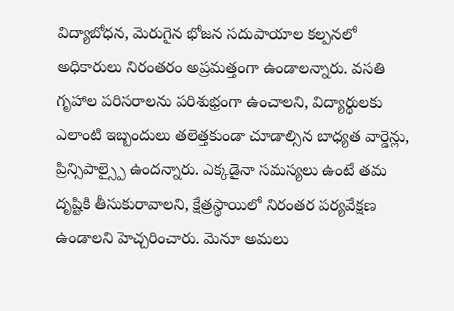విద్యాబోధన, మెరుగైన భోజన సదుపాయాల కల్పనలో అధికారులు నిరంతరం అప్రమత్తంగా ఉండాలన్నారు. వసతి గృహాల పరిసరాలను పరిశుభ్రంగా ఉంచాలని, విద్యార్థులకు ఎలాంటి ఇబ్బందులు తలెత్తకుండా చూడాల్సిన బాధ్యత వార్డెన్లు, ప్రిన్సిపాల్స్పై ఉందన్నారు. ఎక్కడైనా సమస్యలు ఉంటే తమ దృష్టికి తీసుకురావాలని, క్షేత్రస్థాయిలో నిరంతర పర్యవేక్షణ ఉండాలని హెచ్చరించారు. మెనూ అమలు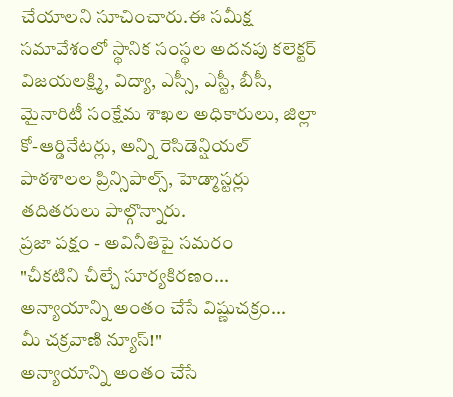చేయాలని సూచించారు.ఈ సమీక్ష సమావేశంలో స్థానిక సంస్థల అదనపు కలెక్టర్ విజయలక్ష్మి, విద్యా, ఎస్సీ, ఎస్టీ, బీసీ, మైనారిటీ సంక్షేమ శాఖల అధికారులు, జిల్లా కో-ఆర్డినేటర్లు, అన్ని రెసిడెన్షియల్ పాఠశాలల ప్రిన్సిపాల్స్, హెడ్మాస్టర్లు తదితరులు పాల్గొన్నారు.
ప్రజా పక్షం - అవినీతిపై సమరం
"చీకటిని చీల్చే సూర్యకిరణం...
అన్యాయాన్ని అంతం చేసే విష్ణుచక్రం...
మీ చక్రవాణి న్యూస్!"
అన్యాయాన్ని అంతం చేసే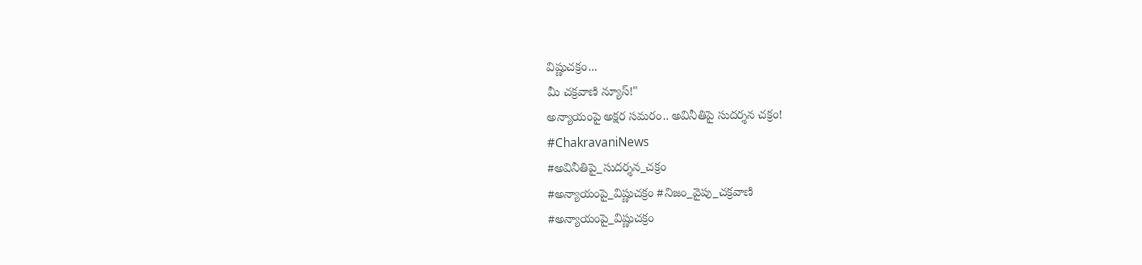విష్ణుచక్రం...
మీ చక్రవాణి న్యూస్!"
అన్యాయంపై అక్షర సమరం.. అవినీతిపై సుదర్శన చక్రం!
#ChakravaniNews
#అవినీతిపై_సుదర్శన_చక్రం
#అన్యాయంపై_విష్ణుచక్రం #నిజం_వైపు_చక్రవాణి
#అన్యాయంపై_విష్ణుచక్రం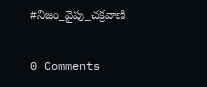#నిజం_వైపు_చక్రవాణి


0 Comments